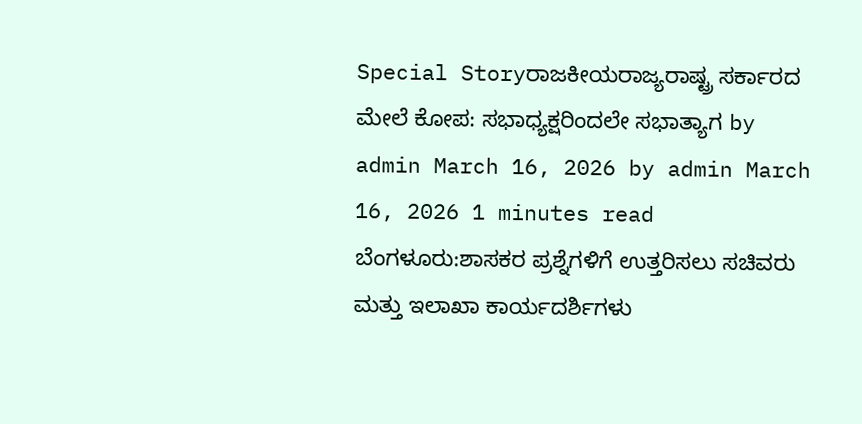Special Storyರಾಜಕೀಯರಾಜ್ಯರಾಷ್ಟ್ರ ಸರ್ಕಾರದ ಮೇಲೆ ಕೋಪ: ಸಭಾಧ್ಯಕ್ಷರಿಂದಲೇ ಸಭಾತ್ಯಾಗ by admin March 16, 2026 by admin March 16, 2026 1 minutes read ಬೆಂಗಳೂರು:ಶಾಸಕರ ಪ್ರಶ್ನೆಗಳಿಗೆ ಉತ್ತರಿಸಲು ಸಚಿವರು ಮತ್ತು ಇಲಾಖಾ ಕಾರ್ಯದರ್ಶಿಗಳು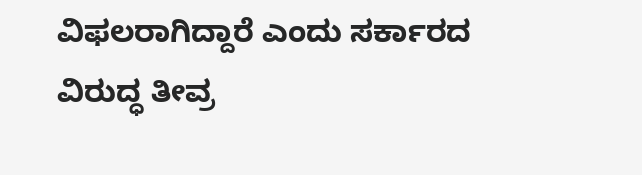ವಿಫಲರಾಗಿದ್ದಾರೆ ಎಂದು ಸರ್ಕಾರದ ವಿರುದ್ಧ ತೀವ್ರ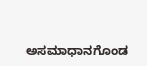ಅಸಮಾಧಾನಗೊಂಡ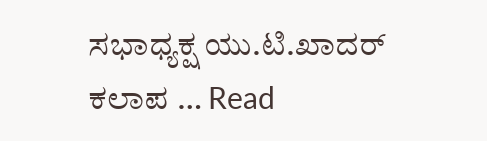ಸಭಾಧ್ಯಕ್ಷ ಯು.ಟಿ.ಖಾದರ್ ಕಲಾಪ … Read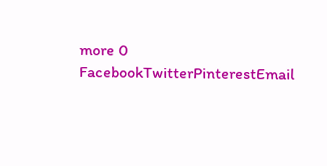more 0 FacebookTwitterPinterestEmail